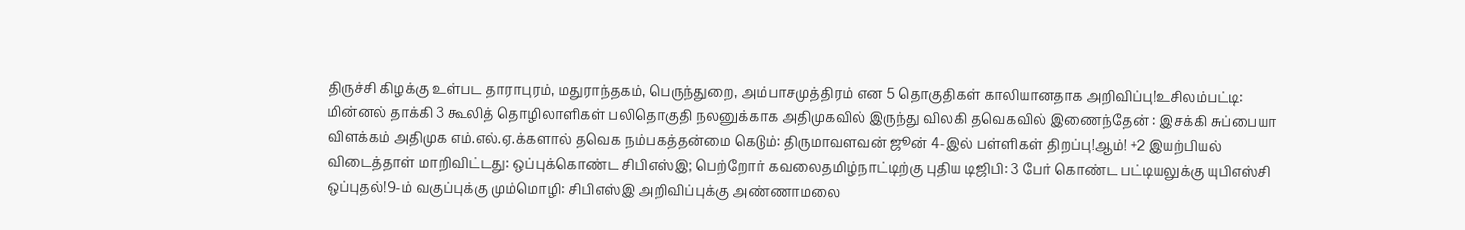திருச்சி கிழக்கு உள்பட தாராபுரம், மதுராந்தகம், பெருந்துறை, அம்பாசமுத்திரம் என 5 தொகுதிகள் காலியானதாக அறிவிப்பு!உசிலம்பட்டி: மின்னல் தாக்கி 3 கூலித் தொழிலாளிகள் பலிதொகுதி நலனுக்காக அதிமுகவில் இருந்து விலகி தவெகவில் இணைந்தேன் : இசக்கி சுப்பையா விளக்கம் அதிமுக எம்.எல்.ஏ.க்களால் தவெக நம்பகத்தன்மை கெடும்: திருமாவளவன் ஜூன் 4-இல் பள்ளிகள் திறப்பு!ஆம்! +2 இயற்பியல் விடைத்தாள் மாறிவிட்டது: ஒப்புக்கொண்ட சிபிஎஸ்இ; பெற்றோர் கவலைதமிழ்நாட்டிற்கு புதிய டிஜிபி: 3 பேர் கொண்ட பட்டியலுக்கு யுபிஎஸ்சி ஒப்புதல்!9-ம் வகுப்புக்கு மும்மொழி: சிபிஎஸ்இ அறிவிப்புக்கு அண்ணாமலை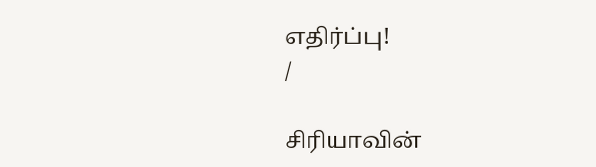எதிர்ப்பு!
/

சிரியாவின்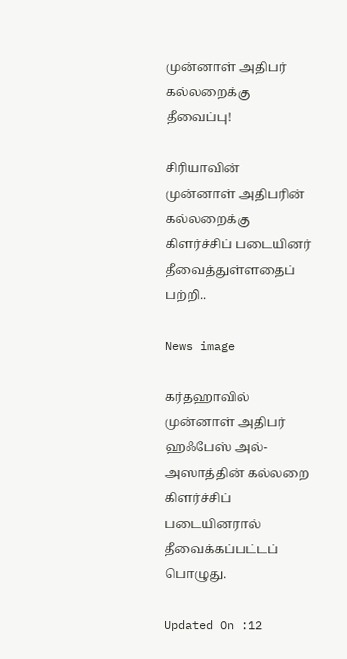முன்னாள் அதிபர் கல்லறைக்கு தீவைப்பு!

சிரியாவின் முன்னாள் அதிபரின் கல்லறைக்கு கிளர்ச்சிப் படையினர் தீவைத்துள்ளதைப் பற்றி..

News image

கர்தஹாவில் முன்னாள் அதிபர் ஹஃபேஸ் அல்-அஸாத்தின் கல்லறை கிளர்ச்சிப் படையினரால் தீவைக்கப்பட்டப் பொழுது.

Updated On :12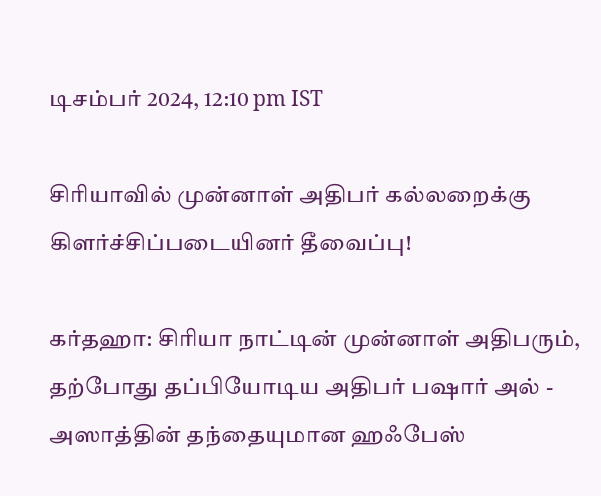டிசம்பர் 2024, 12:10 pm IST

சிரியாவில் முன்னாள் அதிபர் கல்லறைக்கு கிளர்ச்சிப்படையினர் தீவைப்பு!

கர்தஹா: சிரியா நாட்டின் முன்னாள் அதிபரும், தற்போது தப்பியோடிய அதிபர் பஷார் அல் - அஸாத்தின் தந்தையுமான ஹஃபேஸ்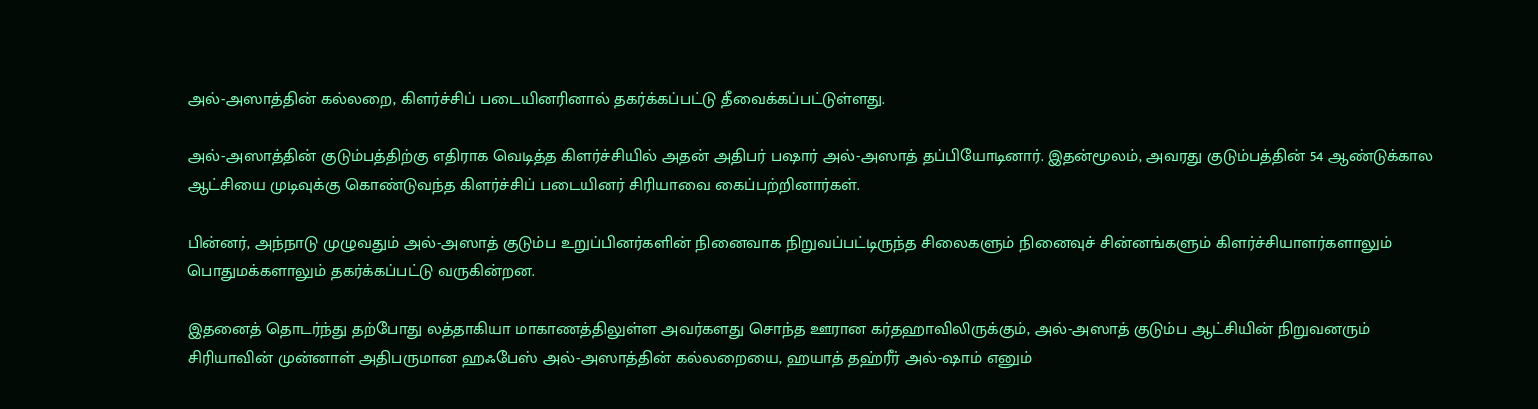அல்-அஸாத்தின் கல்லறை, கிளர்ச்சிப் படையினரினால் தகர்க்கப்பட்டு தீவைக்கப்பட்டுள்ளது.

அல்-அஸாத்தின் குடும்பத்திற்கு எதிராக வெடித்த கிளர்ச்சியில் அதன் அதிபர் பஷார் அல்-அஸாத் தப்பியோடினார். இதன்மூலம், அவரது குடும்பத்தின் 54 ஆண்டுக்கால ஆட்சியை முடிவுக்கு கொண்டுவந்த கிளர்ச்சிப் படையினர் சிரியாவை கைப்பற்றினார்கள்.

பின்னர், அந்நாடு முழுவதும் அல்-அஸாத் குடும்ப உறுப்பினர்களின் நினைவாக நிறுவப்பட்டிருந்த சிலைகளும் நினைவுச் சின்னங்களும் கிளர்ச்சியாளர்களாலும் பொதுமக்களாலும் தகர்க்கப்பட்டு வருகின்றன.

இதனைத் தொடர்ந்து தற்போது லத்தாகியா மாகாணத்திலுள்ள அவர்களது சொந்த ஊரான கர்தஹாவிலிருக்கும், அல்-அஸாத் குடும்ப ஆட்சியின் நிறுவனரும் சிரியாவின் முன்னாள் அதிபருமான ஹஃபேஸ் அல்-அஸாத்தின் கல்லறையை, ஹயாத் தஹ்ரீர் அல்-ஷாம் எனும்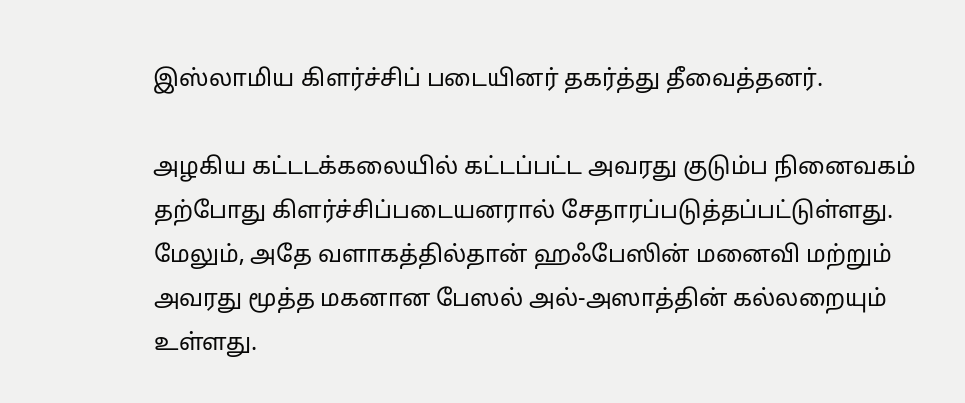இஸ்லாமிய கிளர்ச்சிப் படையினர் தகர்த்து தீவைத்தனர்.

அழகிய கட்டடக்கலையில் கட்டப்பட்ட அவரது குடும்ப நினைவகம் தற்போது கிளர்ச்சிப்படையனரால் சேதாரப்படுத்தப்பட்டுள்ளது. மேலும், அதே வளாகத்தில்தான் ஹஃபேஸின் மனைவி மற்றும் அவரது மூத்த மகனான பேஸல் அல்-அஸாத்தின் கல்லறையும் உள்ளது.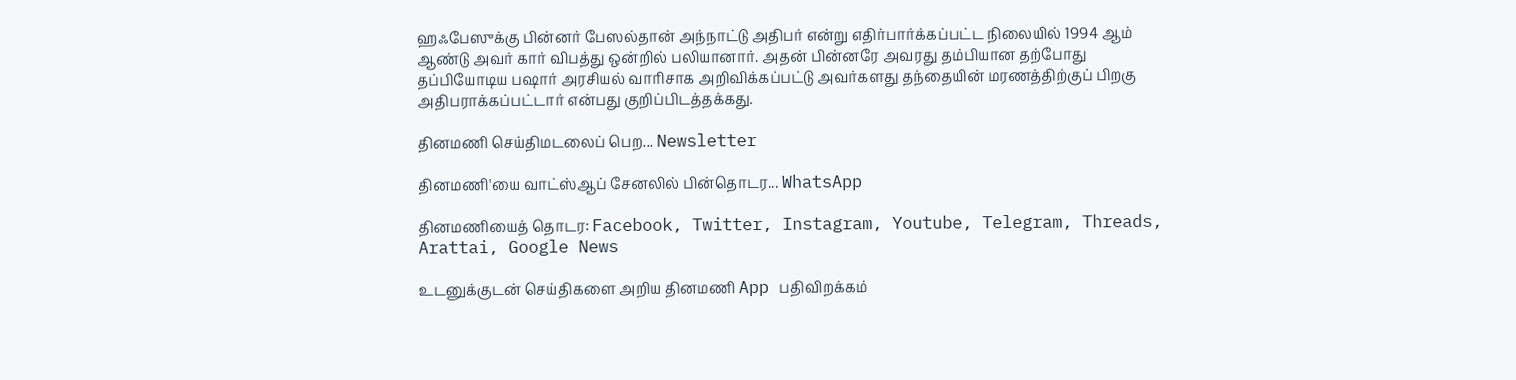ஹஃபேஸுக்கு பின்னர் பேஸல்தான் அந்நாட்டு அதிபர் என்று எதிர்பார்க்கப்பட்ட நிலையில் 1994 ஆம் ஆண்டு அவர் கார் விபத்து ஒன்றில் பலியானார். அதன் பின்னரே அவரது தம்பியான தற்போது தப்பியோடிய பஷார் அரசியல் வாரிசாக அறிவிக்கப்பட்டு அவர்களது தந்தையின் மரணத்திற்குப் பிறகு அதிபராக்கப்பட்டார் என்பது குறிப்பிடத்தக்கது.

தினமணி செய்திமடலைப் பெற... Newsletter

தினமணி'யை வாட்ஸ்ஆப் சேனலில் பின்தொடர... WhatsApp

தினமணியைத் தொடர: Facebook, Twitter, Instagram, Youtube, Telegram, Threads, Arattai, Google News

உடனுக்குடன் செய்திகளை அறிய தினமணி App பதிவிறக்கம்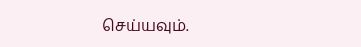செய்யவும்.